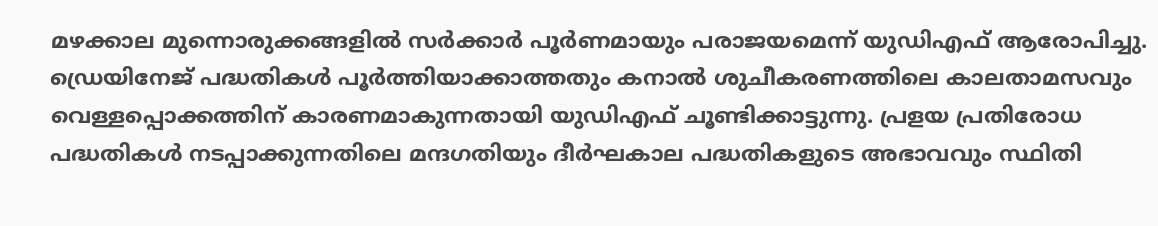മഴക്കാല മുന്നൊരുക്കങ്ങളിൽ സർക്കാർ പൂർണമായും പരാജയമെന്ന് യുഡിഎഫ് ആരോപിച്ചു. ഡ്രെയിനേജ് പദ്ധതികൾ പൂർത്തിയാക്കാത്തതും കനാൽ ശുചീകരണത്തിലെ കാലതാമസവും വെള്ളപ്പൊക്കത്തിന് കാരണമാകുന്നതായി യുഡിഎഫ് ചൂണ്ടിക്കാട്ടുന്നു. പ്രളയ പ്രതിരോധ പദ്ധതികൾ നടപ്പാക്കുന്നതിലെ മന്ദഗതിയും ദീർഘകാല പദ്ധതികളുടെ അഭാവവും സ്ഥിതി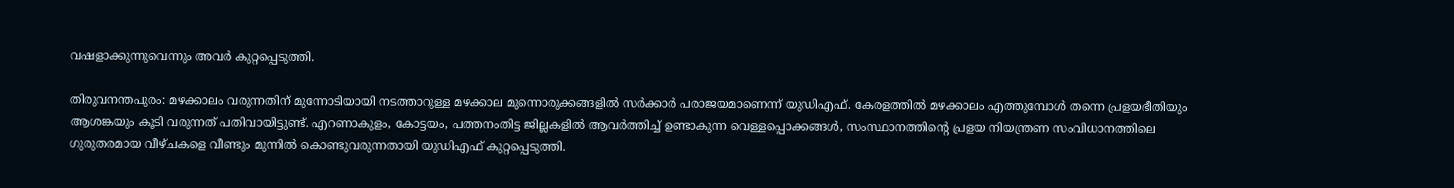വഷളാക്കുന്നുവെന്നും അവർ കുറ്റപ്പെടുത്തി.

തിരുവനന്തപുരം: മഴക്കാലം വരുന്നതിന് മുന്നോടിയായി നടത്താറുള്ള മഴക്കാല മുന്നൊരുക്കങ്ങളില്‍ സര്‍ക്കാര്‍ പരാജയമാണെന്ന് യുഡിഎഫ്. കേരളത്തില്‍ മഴക്കാലം എത്തുമ്പോള്‍ തന്നെ പ്രളയഭീതിയും ആശങ്കയും കൂടി വരുന്നത് പതിവായിട്ടുണ്ട്. എറണാകുളം, കോട്ടയം, പത്തനംതിട്ട ജില്ലകളില്‍ ആവര്‍ത്തിച്ച് ഉണ്ടാകുന്ന വെള്ളപ്പൊക്കങ്ങള്‍, സംസ്ഥാനത്തിന്റെ പ്രളയ നിയന്ത്രണ സംവിധാനത്തിലെ ഗുരുതരമായ വീഴ്ചകളെ വീണ്ടും മുന്നില്‍ കൊണ്ടുവരുന്നതായി യുഡിഎഫ് കുറ്റപ്പെടുത്തി.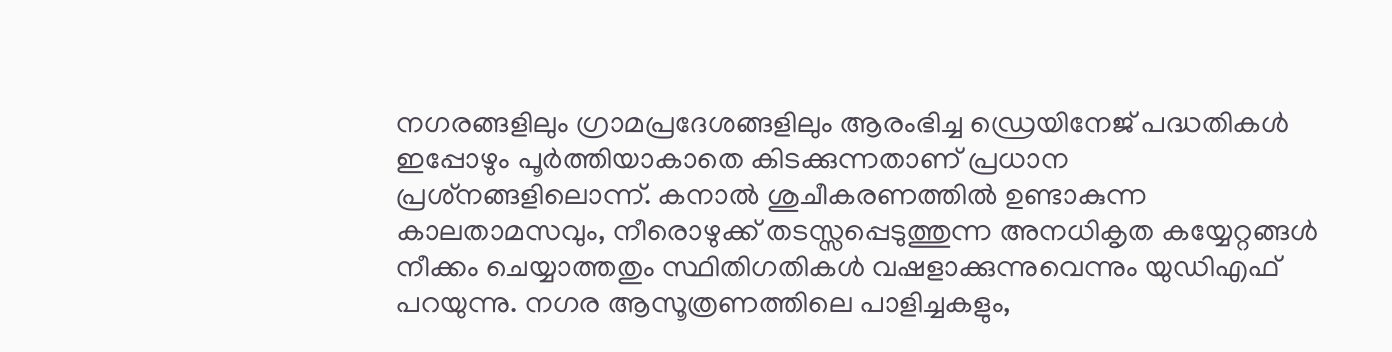നഗരങ്ങളിലും ഗ്രാമപ്രദേശങ്ങളിലും ആരംഭിച്ച ഡ്രെയിനേജ് പദ്ധതികള്‍ ഇപ്പോഴും പൂര്‍ത്തിയാകാതെ കിടക്കുന്നതാണ് പ്രധാന പ്രശ്‌നങ്ങളിലൊന്ന്. കനാല്‍ ശുചീകരണത്തില്‍ ഉണ്ടാകുന്ന കാലതാമസവും, നീരൊഴുക്ക് തടസ്സപ്പെടുത്തുന്ന അനധികൃത കയ്യേറ്റങ്ങള്‍ നീക്കം ചെയ്യാത്തതും സ്ഥിതിഗതികള്‍ വഷളാക്കുന്നുവെന്നും യുഡിഎഫ് പറയുന്നു. നഗര ആസൂത്രണത്തിലെ പാളിച്ചകളും,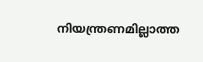നിയന്ത്രണമില്ലാത്ത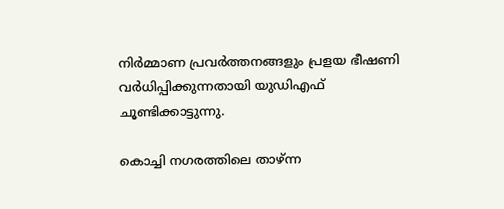നിര്‍മ്മാണ പ്രവര്‍ത്തനങ്ങളും പ്രളയ ഭീഷണി വര്‍ധിപ്പിക്കുന്നതായി യുഡിഎഫ് ചൂണ്ടിക്കാട്ടുന്നു.

കൊച്ചി നഗരത്തിലെ താഴ്ന്ന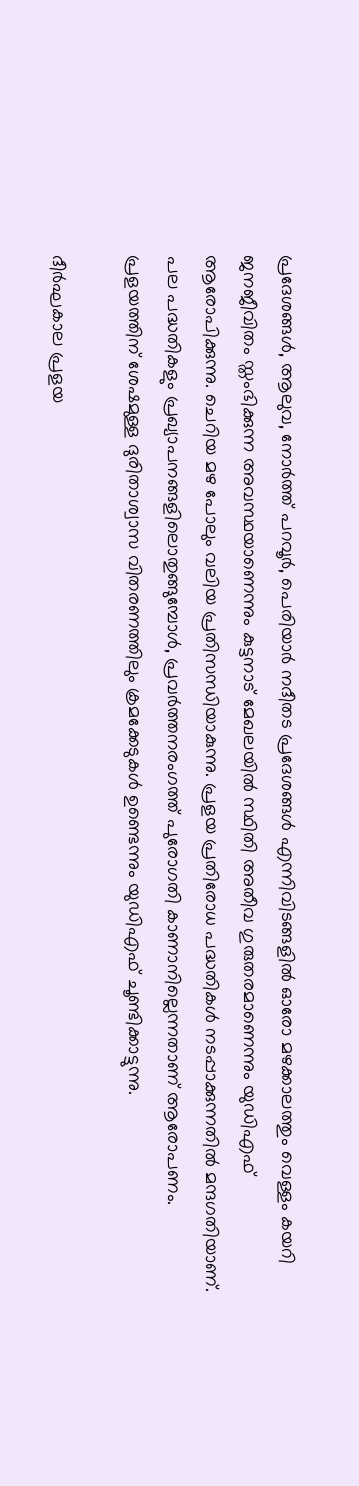പ്രദേശങ്ങള്‍, ആലുവ, നോര്‍ത്ത് പറവൂര്‍, പെരിയാര്‍ നദീതട പ്രദേശങ്ങള്‍ എന്നിവിടങ്ങളില്‍ ഓരോ മഴക്കാലത്തും വെള്ളം കയറി ജനജീവിതം സ്തംഭിക്കുന്ന അവസ്ഥയാണെന്നും കുട്ടനാട് മേഖലയില്‍ സ്ഥിതി അതീവ ഗുരുതരമാണെന്നും യുഡിഎഫ് ആരോപിക്കുന്നു. ചെറിയ മഴ പോലും വലിയ പ്രതിസന്ധിയാകുന്നു. പ്രളയ പ്രതിരോധ പദ്ധതികള്‍ നടപ്പാക്കുന്നതില്‍ മന്ദഗതിയാണ്. പല പദ്ധതികളും പ്രഖ്യാപനങ്ങളിലൊതുങ്ങുമ്പോള്‍, പ്രവര്‍ത്തനരംഗത്ത് പുരോഗതി കാണാനില്ലെന്നതാണ് ആരോപണം. പ്രളയത്തിന് ശേഷമുള്ള ദുരിതാശ്വാസ വിതരണത്തിലും ക്രമക്കേടുകള്‍ ഉണ്ടെന്നും യുഡിഎഫ് ചൂണ്ടിക്കാട്ടുന്നു.

ദീര്‍ഘകാല പ്രളയ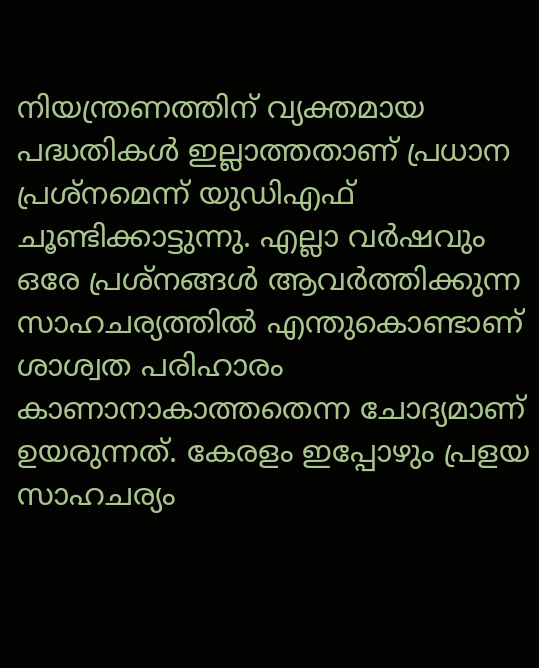നിയന്ത്രണത്തിന് വ്യക്തമായ പദ്ധതികള്‍ ഇല്ലാത്തതാണ് പ്രധാന പ്രശ്‌നമെന്ന് യുഡിഎഫ് ചൂണ്ടിക്കാട്ടുന്നു. എല്ലാ വര്‍ഷവും ഒരേ പ്രശ്‌നങ്ങള്‍ ആവര്‍ത്തിക്കുന്ന സാഹചര്യത്തില്‍ എന്തുകൊണ്ടാണ് ശാശ്വത പരിഹാരം കാണാനാകാത്തതെന്ന ചോദ്യമാണ് ഉയരുന്നത്. കേരളം ഇപ്പോഴും പ്രളയ സാഹചര്യം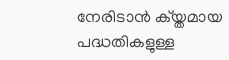നേരിടാന്‍ ക്യ്തമായ പദ്ധതികളുള്ള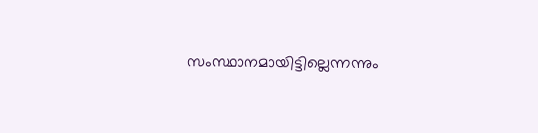സംസ്ഥാനമായിട്ടില്ലെന്നന്നും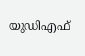യുഡിഎഫ്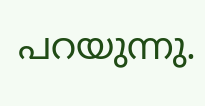പറയുന്നു.